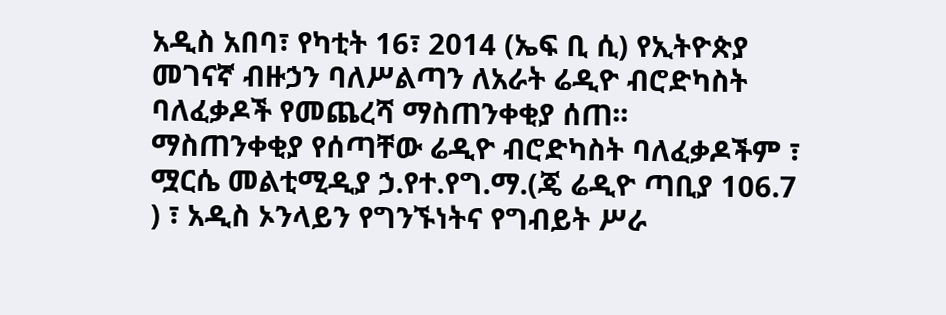አዲስ አበባ፣ የካቲት 16፣ 2014 (ኤፍ ቢ ሲ) የኢትዮጵያ መገናኛ ብዙኃን ባለሥልጣን ለአራት ሬዲዮ ብሮድካስት ባለፈቃዶች የመጨረሻ ማስጠንቀቂያ ሰጠ፡፡
ማስጠንቀቂያ የሰጣቸው ሬዲዮ ብሮድካስት ባለፈቃዶችም ፣ ሟርሴ መልቲሚዲያ ኃ.የተ.የግ.ማ.(ጄ ሬዲዮ ጣቢያ 106.7 ) ፣ አዲስ ኦንላይን የግንኙነትና የግብይት ሥራ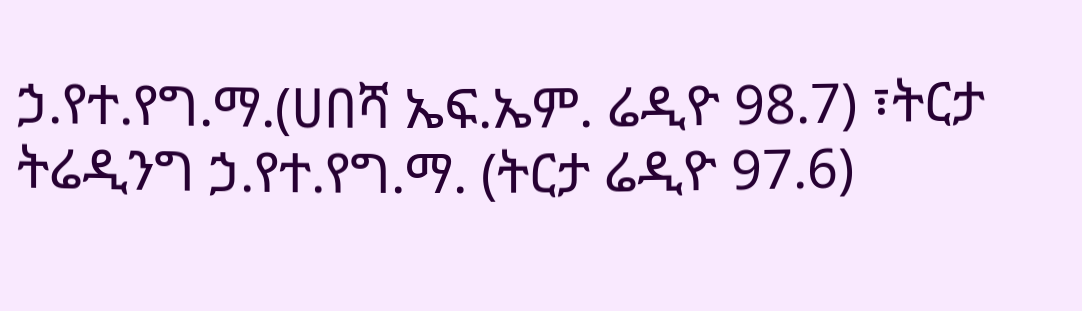ኃ.የተ.የግ.ማ.(ሀበሻ ኤፍ.ኤም. ሬዲዮ 98.7) ፣ትርታ ትሬዲንግ ኃ.የተ.የግ.ማ. (ትርታ ሬዲዮ 97.6)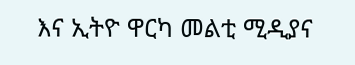እና ኢትዮ ዋርካ መልቲ ሚዲያና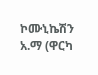ኮሙኒኬሽን አ.ማ (ዋርካ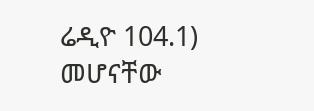ሬዲዮ 104.1) መሆናቸው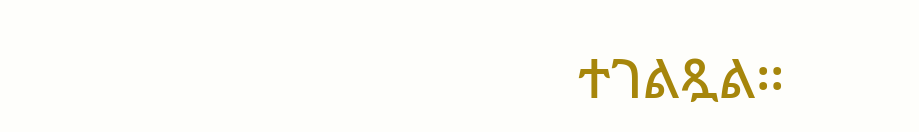ተገልጿል፡፡